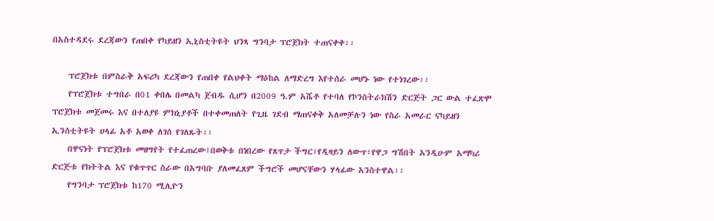በአስተዳደሩ ደረጃውን የጠበቀ የካይዘን ኢኒስቲትዩት ህንጻ ግንባታ ፕሮጀክት ተጠናቀቀ፡፡

    ፕሮጀክቱ በምስራቅ አፍሪካ ደረጃውን የጠበቀ የልህቀት ማዕከል ለማድረግ እየተሰራ መሆኑ ነው የተነገረው፡፡
    የፕሮጀክቱ ተግበራ በ01 ቀበሌ በመልካ ጀብዱ ሲሆን በ2009 ዓ.ም አሼቶ የተባለ የኮንስትራክሽን ድርጅት ጋር ውል ተፈጽሞ ፕሮጀክቱ መጀመሩ እና በተለያዩ ምክኒያቶች በተቀመጠለት የጊዜ ገደብ ማጠናቀቅ አለመቻሉን ነው የስራ አመራር ናካይዘን ኢንሰቲትዩት ሀላፊ አቶ አወቀ ለገሰ የገለጹት፡፡
    በዋናነት የፕሮጀክቱ መዘግየት የተፈጠረው፤በወቅቱ በነበረው የጸጥታ ችግር፣የዲዛይን ለውጥ፣የዋጋ ግሽበት አንዲሁም አማካሪ ድርጅቱ የክትትል እና የቁጥጥር ስራው በአግባቡ ያለመፈጸም ችግሮች መሆናቸውን ሃላፊው አንስተዋል፡፡
    የግንባታ ፕሮጀክቱ ከ170 ሚሊዮን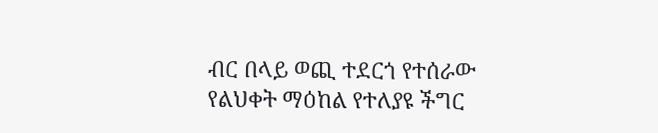ብር በላይ ወጪ ተደርጎ የተሰራው የልህቀት ማዕከል የተለያዩ ችግር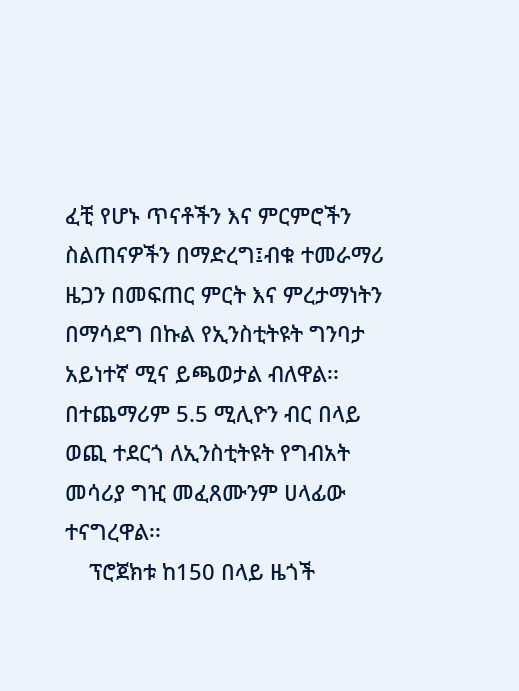ፈቺ የሆኑ ጥናቶችን እና ምርምሮችን ስልጠናዎችን በማድረግ፤ብቁ ተመራማሪ ዜጋን በመፍጠር ምርት እና ምረታማነትን በማሳደግ በኩል የኢንስቲትዩት ግንባታ አይነተኛ ሚና ይጫወታል ብለዋል፡፡ በተጨማሪም 5.5 ሚሊዮን ብር በላይ ወጪ ተደርጎ ለኢንስቲትዩት የግብአት መሳሪያ ግዢ መፈጸሙንም ሀላፊው ተናግረዋል፡፡
    ፕሮጀክቱ ከ150 በላይ ዜጎች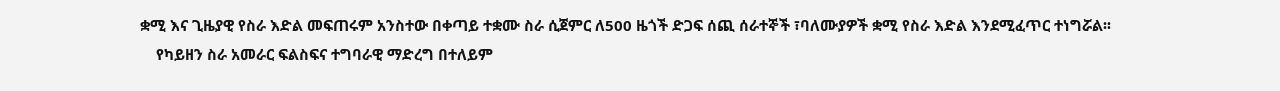ቋሚ እና ጊዜያዊ የስራ እድል መፍጠሩም አንስተው በቀጣይ ተቋሙ ስራ ሲጀምር ለ500 ዜጎች ድጋፍ ሰጪ ሰራተኞች ፣ባለሙያዎች ቋሚ የስራ እድል እንደሚፈጥር ተነግሯል፡፡
    የካይዘን ስራ አመራር ፍልስፍና ተግባራዊ ማድረግ በተለይም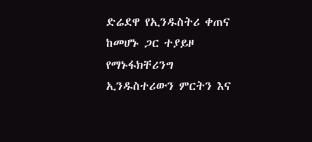ድሬደዋ የኢንዱስትሪ ቀጠና ከመሆኑ ጋር ተያይዞ የማኑፋክቸሪንግ ኢንዱስተሪውን ምርትን እና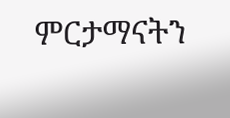ምርታማናትን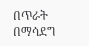በጥራት በማሳደግ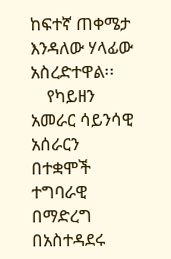ከፍተኛ ጠቀሜታ እንዳለው ሃላፊው አስረድተዋል፡፡
    የካይዘን አመራር ሳይንሳዊ አሰራርን በተቋሞች ተግባራዊ በማድረግ በአስተዳደሩ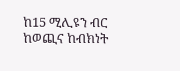ከ15 ሚሊዩን ብር ከወጪና ከብክነት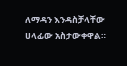ለማዳን እንዳስቻላቸው ሀላፊው አስታውቀዋል።